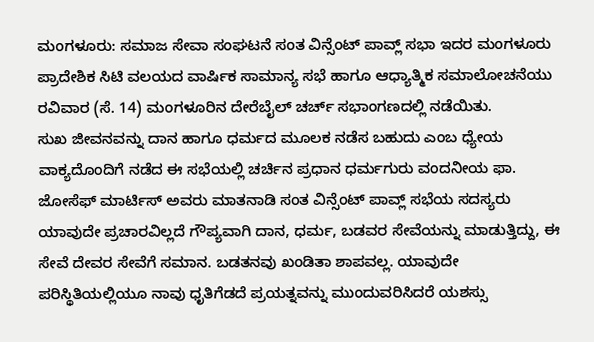ಮಂಗಳೂರು: ಸಮಾಜ ಸೇವಾ ಸಂಘಟನೆ ಸಂತ ವಿನ್ಸೆಂಟ್ ಪಾವ್ಲ್ ಸಭಾ ಇದರ ಮಂಗಳೂರು ಪ್ರಾದೇಶಿಕ ಸಿಟಿ ವಲಯದ ವಾರ್ಷಿಕ ಸಾಮಾನ್ಯ ಸಭೆ ಹಾಗೂ ಆಧ್ಯಾತ್ಮಿಕ ಸಮಾಲೋಚನೆಯು ರವಿವಾರ (ಸೆ. 14) ಮಂಗಳೂರಿನ ದೇರೆಬೈಲ್ ಚರ್ಚ್ ಸಭಾಂಗಣದಲ್ಲಿ ನಡೆಯಿತು.
ಸುಖ ಜೀವನವನ್ನು ದಾನ ಹಾಗೂ ಧರ್ಮದ ಮೂಲಕ ನಡೆಸ ಬಹುದು ಎಂಬ ಧ್ಯೇಯ ವಾಕ್ಯದೊಂದಿಗೆ ನಡೆದ ಈ ಸಭೆಯಲ್ಲಿ ಚರ್ಚಿನ ಪ್ರಧಾನ ಧರ್ಮಗುರು ವಂದನೀಯ ಫಾ. ಜೋಸೆಫ್ ಮಾರ್ಟಿಸ್ ಅವರು ಮಾತನಾಡಿ ಸಂತ ವಿನ್ಸೆಂಟ್ ಪಾವ್ಲ್ ಸಭೆಯ ಸದಸ್ಯರು ಯಾವುದೇ ಪ್ರಚಾರವಿಲ್ಲದೆ ಗೌಪ್ಯವಾಗಿ ದಾನ, ಧರ್ಮ, ಬಡವರ ಸೇವೆಯನ್ನು ಮಾಡುತ್ತಿದ್ದು, ಈ ಸೇವೆ ದೇವರ ಸೇವೆಗೆ ಸಮಾನ. ಬಡತನವು ಖಂಡಿತಾ ಶಾಪವಲ್ಲ. ಯಾವುದೇ ಪರಿಸ್ಥಿತಿಯಲ್ಲಿಯೂ ನಾವು ಧೃತಿಗೆಡದೆ ಪ್ರಯತ್ನವನ್ನು ಮುಂದುವರಿಸಿದರೆ ಯಶಸ್ಸು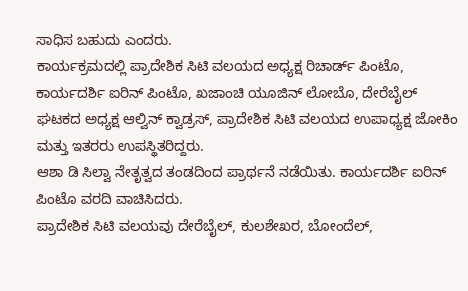ಸಾಧಿಸ ಬಹುದು ಎಂದರು.
ಕಾರ್ಯಕ್ರಮದಲ್ಲಿ ಪ್ರಾದೇಶಿಕ ಸಿಟಿ ವಲಯದ ಅಧ್ಯಕ್ಷ ರಿಚಾರ್ಡ್ ಪಿಂಟೊ, ಕಾರ್ಯದರ್ಶಿ ಐರಿನ್ ಪಿಂಟೊ, ಖಜಾಂಚಿ ಯೂಜಿನ್ ಲೋಬೊ, ದೇರೆಬೈಲ್ ಘಟಕದ ಅಧ್ಯಕ್ಷ ಆಲ್ವಿನ್ ಕ್ವಾಡ್ರಸ್, ಪ್ರಾದೇಶಿಕ ಸಿಟಿ ವಲಯದ ಉಪಾಧ್ಯಕ್ಷ ಜೋಕಿಂ ಮತ್ತು ಇತರರು ಉಪಸ್ಥಿತರಿದ್ದರು.
ಆಶಾ ಡಿ ಸಿಲ್ವಾ ನೇತೃತ್ವದ ತಂಡದಿಂದ ಪ್ರಾರ್ಥನೆ ನಡೆಯಿತು. ಕಾರ್ಯದರ್ಶಿ ಐರಿನ್ ಪಿಂಟೊ ವರದಿ ವಾಚಿಸಿದರು.
ಪ್ರಾದೇಶಿಕ ಸಿಟಿ ವಲಯವು ದೇರೆಬೈಲ್, ಕುಲಶೇಖರ, ಬೋಂದೆಲ್,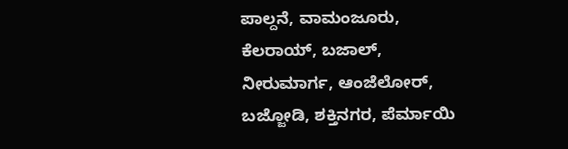ಪಾಲ್ದನೆ, ವಾಮಂಜೂರು, ಕೆಲರಾಯ್, ಬಜಾಲ್, ನೀರುಮಾರ್ಗ, ಆಂಜೆಲೋರ್, ಬಜ್ಜೋಡಿ, ಶಕ್ತಿನಗರ, ಪೆರ್ಮಾಯಿ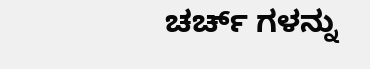ಚರ್ಚ್ ಗಳನ್ನು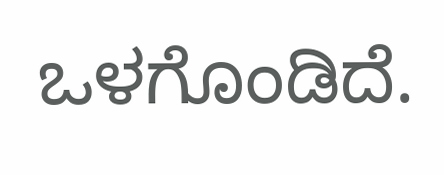ಒಳಗೊಂಡಿದೆ.